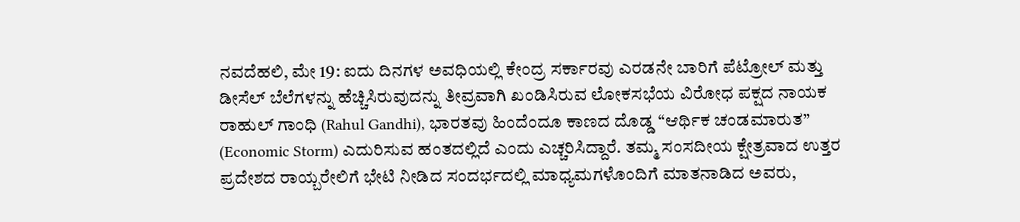ನವದೆಹಲಿ, ಮೇ 19: ಐದು ದಿನಗಳ ಅವಧಿಯಲ್ಲಿ ಕೇಂದ್ರ ಸರ್ಕಾರವು ಎರಡನೇ ಬಾರಿಗೆ ಪೆಟ್ರೋಲ್ ಮತ್ತು ಡೀಸೆಲ್ ಬೆಲೆಗಳನ್ನು ಹೆಚ್ಚಿಸಿರುವುದನ್ನು ತೀವ್ರವಾಗಿ ಖಂಡಿಸಿರುವ ಲೋಕಸಭೆಯ ವಿರೋಧ ಪಕ್ಷದ ನಾಯಕ ರಾಹುಲ್ ಗಾಂಧಿ (Rahul Gandhi), ಭಾರತವು ಹಿಂದೆಂದೂ ಕಾಣದ ದೊಡ್ಡ “ಆರ್ಥಿಕ ಚಂಡಮಾರುತ” (Economic Storm) ಎದುರಿಸುವ ಹಂತದಲ್ಲಿದೆ ಎಂದು ಎಚ್ಚರಿಸಿದ್ದಾರೆ. ತಮ್ಮ ಸಂಸದೀಯ ಕ್ಷೇತ್ರವಾದ ಉತ್ತರ ಪ್ರದೇಶದ ರಾಯ್ಬರೇಲಿಗೆ ಭೇಟಿ ನೀಡಿದ ಸಂದರ್ಭದಲ್ಲಿ ಮಾಧ್ಯಮಗಳೊಂದಿಗೆ ಮಾತನಾಡಿದ ಅವರು,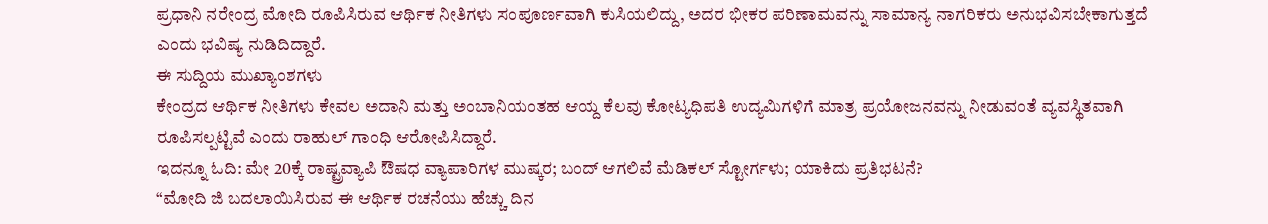ಪ್ರಧಾನಿ ನರೇಂದ್ರ ಮೋದಿ ರೂಪಿಸಿರುವ ಆರ್ಥಿಕ ನೀತಿಗಳು ಸಂಪೂರ್ಣವಾಗಿ ಕುಸಿಯಲಿದ್ದು, ಅದರ ಭೀಕರ ಪರಿಣಾಮವನ್ನು ಸಾಮಾನ್ಯ ನಾಗರಿಕರು ಅನುಭವಿಸಬೇಕಾಗುತ್ತದೆ ಎಂದು ಭವಿಷ್ಯ ನುಡಿದಿದ್ದಾರೆ.
ಈ ಸುದ್ದಿಯ ಮುಖ್ಯಾಂಶಗಳು
ಕೇಂದ್ರದ ಆರ್ಥಿಕ ನೀತಿಗಳು ಕೇವಲ ಅದಾನಿ ಮತ್ತು ಅಂಬಾನಿಯಂತಹ ಆಯ್ದ ಕೆಲವು ಕೋಟ್ಯಧಿಪತಿ ಉದ್ಯಮಿಗಳಿಗೆ ಮಾತ್ರ ಪ್ರಯೋಜನವನ್ನು ನೀಡುವಂತೆ ವ್ಯವಸ್ಥಿತವಾಗಿ ರೂಪಿಸಲ್ಪಟ್ಟಿವೆ ಎಂದು ರಾಹುಲ್ ಗಾಂಧಿ ಆರೋಪಿಸಿದ್ದಾರೆ.
ಇದನ್ನೂ ಓದಿ: ಮೇ 20ಕ್ಕೆ ರಾಷ್ಟ್ರವ್ಯಾಪಿ ಔಷಧ ವ್ಯಾಪಾರಿಗಳ ಮುಷ್ಕರ; ಬಂದ್ ಆಗಲಿವೆ ಮೆಡಿಕಲ್ ಸ್ಟೋರ್ಗಳು; ಯಾಕಿದು ಪ್ರತಿಭಟನೆ?
“ಮೋದಿ ಜಿ ಬದಲಾಯಿಸಿರುವ ಈ ಆರ್ಥಿಕ ರಚನೆಯು ಹೆಚ್ಚು ದಿನ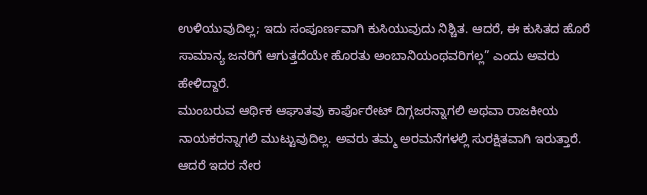ಉಳಿಯುವುದಿಲ್ಲ; ಇದು ಸಂಪೂರ್ಣವಾಗಿ ಕುಸಿಯುವುದು ನಿಶ್ಚಿತ. ಆದರೆ, ಈ ಕುಸಿತದ ಹೊರೆ ಸಾಮಾನ್ಯ ಜನರಿಗೆ ಆಗುತ್ತದೆಯೇ ಹೊರತು ಅಂಬಾನಿಯಂಥವರಿಗಲ್ಲ” ಎಂದು ಅವರು ಹೇಳಿದ್ದಾರೆ.
ಮುಂಬರುವ ಆರ್ಥಿಕ ಆಘಾತವು ಕಾರ್ಪೊರೇಟ್ ದಿಗ್ಗಜರನ್ನಾಗಲಿ ಅಥವಾ ರಾಜಕೀಯ ನಾಯಕರನ್ನಾಗಲಿ ಮುಟ್ಟುವುದಿಲ್ಲ. ಅವರು ತಮ್ಮ ಅರಮನೆಗಳಲ್ಲಿ ಸುರಕ್ಷಿತವಾಗಿ ಇರುತ್ತಾರೆ. ಆದರೆ ಇದರ ನೇರ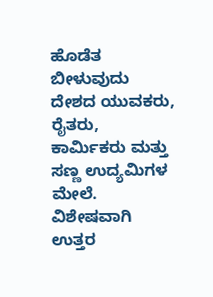ಹೊಡೆತ ಬೀಳುವುದು ದೇಶದ ಯುವಕರು, ರೈತರು, ಕಾರ್ಮಿಕರು ಮತ್ತು ಸಣ್ಣ ಉದ್ಯಮಿಗಳ ಮೇಲೆ. ವಿಶೇಷವಾಗಿ ಉತ್ತರ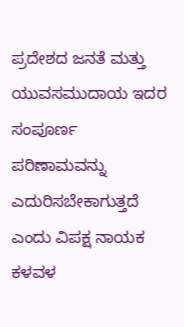ಪ್ರದೇಶದ ಜನತೆ ಮತ್ತು ಯುವಸಮುದಾಯ ಇದರ ಸಂಪೂರ್ಣ ಪರಿಣಾಮವನ್ನು ಎದುರಿಸಬೇಕಾಗುತ್ತದೆ ಎಂದು ವಿಪಕ್ಷ ನಾಯಕ ಕಳವಳ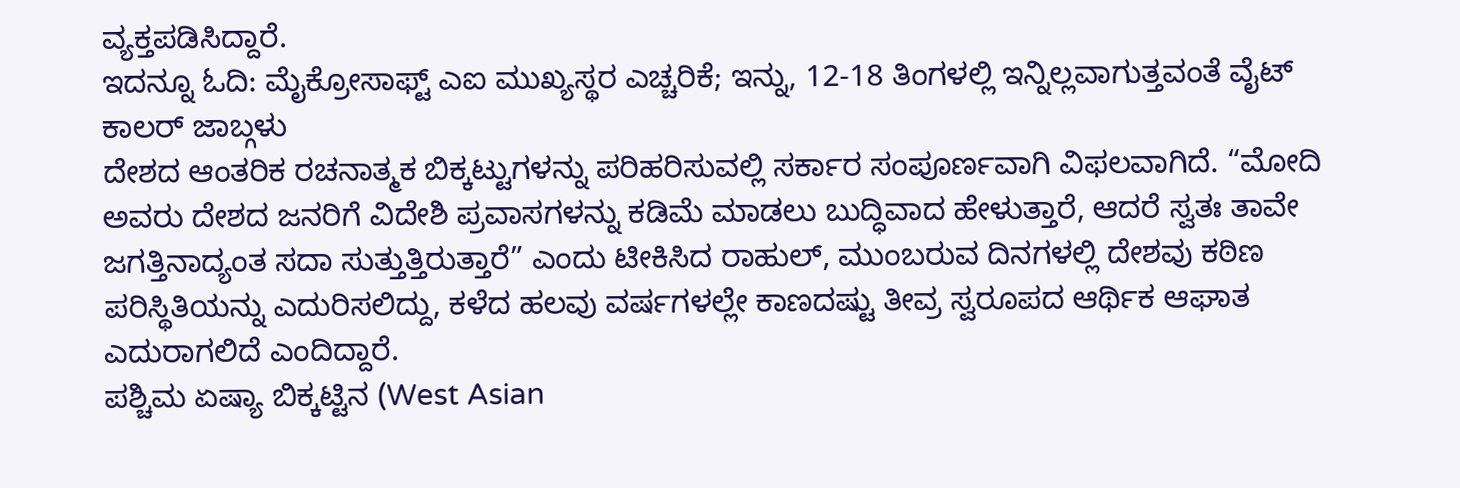ವ್ಯಕ್ತಪಡಿಸಿದ್ದಾರೆ.
ಇದನ್ನೂ ಓದಿ: ಮೈಕ್ರೋಸಾಫ್ಟ್ ಎಐ ಮುಖ್ಯಸ್ಥರ ಎಚ್ಚರಿಕೆ; ಇನ್ನು, 12-18 ತಿಂಗಳಲ್ಲಿ ಇನ್ನಿಲ್ಲವಾಗುತ್ತವಂತೆ ವೈಟ್ ಕಾಲರ್ ಜಾಬ್ಗಳು
ದೇಶದ ಆಂತರಿಕ ರಚನಾತ್ಮಕ ಬಿಕ್ಕಟ್ಟುಗಳನ್ನು ಪರಿಹರಿಸುವಲ್ಲಿ ಸರ್ಕಾರ ಸಂಪೂರ್ಣವಾಗಿ ವಿಫಲವಾಗಿದೆ. “ಮೋದಿ ಅವರು ದೇಶದ ಜನರಿಗೆ ವಿದೇಶಿ ಪ್ರವಾಸಗಳನ್ನು ಕಡಿಮೆ ಮಾಡಲು ಬುದ್ಧಿವಾದ ಹೇಳುತ್ತಾರೆ, ಆದರೆ ಸ್ವತಃ ತಾವೇ ಜಗತ್ತಿನಾದ್ಯಂತ ಸದಾ ಸುತ್ತುತ್ತಿರುತ್ತಾರೆ” ಎಂದು ಟೀಕಿಸಿದ ರಾಹುಲ್, ಮುಂಬರುವ ದಿನಗಳಲ್ಲಿ ದೇಶವು ಕಠಿಣ ಪರಿಸ್ಥಿತಿಯನ್ನು ಎದುರಿಸಲಿದ್ದು, ಕಳೆದ ಹಲವು ವರ್ಷಗಳಲ್ಲೇ ಕಾಣದಷ್ಟು ತೀವ್ರ ಸ್ವರೂಪದ ಆರ್ಥಿಕ ಆಘಾತ ಎದುರಾಗಲಿದೆ ಎಂದಿದ್ದಾರೆ.
ಪಶ್ಚಿಮ ಏಷ್ಯಾ ಬಿಕ್ಕಟ್ಟಿನ (West Asian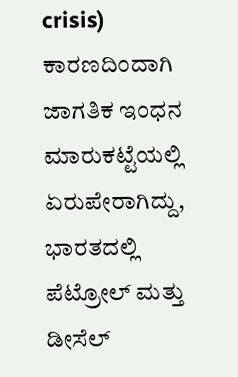crisis) ಕಾರಣದಿಂದಾಗಿ ಜಾಗತಿಕ ಇಂಧನ ಮಾರುಕಟ್ಟೆಯಲ್ಲಿ ಏರುಪೇರಾಗಿದ್ದು, ಭಾರತದಲ್ಲಿ ಪೆಟ್ರೋಲ್ ಮತ್ತು ಡೀಸೆಲ್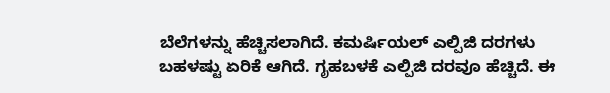ಬೆಲೆಗಳನ್ನು ಹೆಚ್ಚಿಸಲಾಗಿದೆ. ಕಮರ್ಷಿಯಲ್ ಎಲ್ಪಿಜಿ ದರಗಳು ಬಹಳಷ್ಟು ಏರಿಕೆ ಆಗಿದೆ. ಗೃಹಬಳಕೆ ಎಲ್ಪಿಜಿ ದರವೂ ಹೆಚ್ಚಿದೆ. ಈ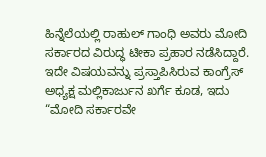ಹಿನ್ನೆಲೆಯಲ್ಲಿ ರಾಹುಲ್ ಗಾಂಧಿ ಅವರು ಮೋದಿ ಸರ್ಕಾರದ ವಿರುದ್ಧ ಟೀಕಾ ಪ್ರಹಾರ ನಡೆಸಿದ್ದಾರೆ. ಇದೇ ವಿಷಯವನ್ನು ಪ್ರಸ್ತಾಪಿಸಿರುವ ಕಾಂಗ್ರೆಸ್ ಅಧ್ಯಕ್ಷ ಮಲ್ಲಿಕಾರ್ಜುನ ಖರ್ಗೆ ಕೂಡ, ಇದು “ಮೋದಿ ಸರ್ಕಾರವೇ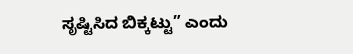ಸೃಷ್ಟಿಸಿದ ಬಿಕ್ಕಟ್ಟು” ಎಂದು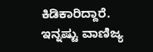ಕಿಡಿಕಾರಿದ್ದಾರೆ.
ಇನ್ನಷ್ಟು ವಾಣಿಜ್ಯ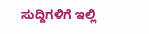ಸುದ್ದಿಗಳಿಗೆ ಇಲ್ಲಿ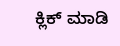ಕ್ಲಿಕ್ ಮಾಡಿ